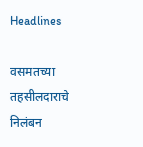Headlines

वसमतच्या तहसीलदाराचे निलंबन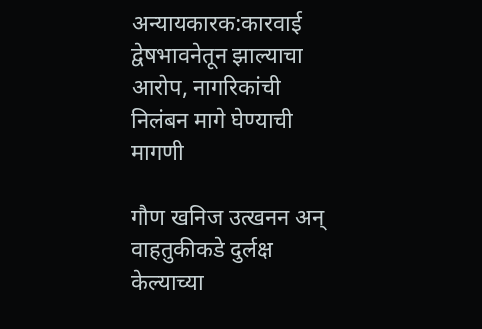अन्यायकारक:कारवाई द्वेषभावनेतून झाल्याचा आरोप, नागरिकांची निलंबन मागे घेण्याची मागणी

गौण खनिज उत्खनन अन् वाहतुकीकडे दुर्लक्ष केल्याच्या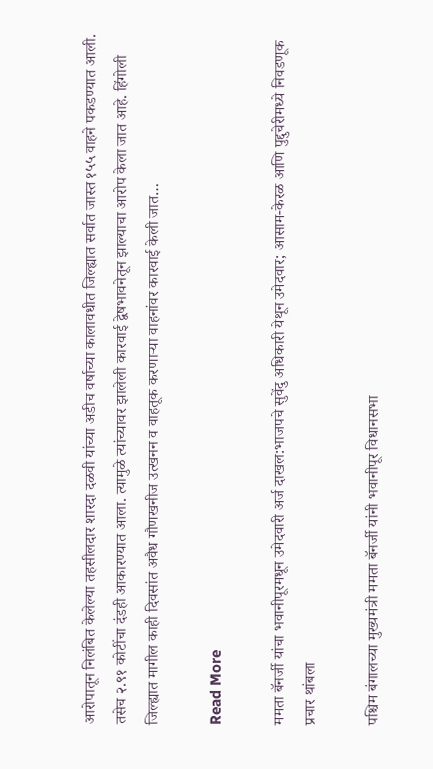आरोपातून निलंबित केलेल्या तहसीलदार शारदा दळवी यांच्या अडीच वर्षाच्या कालावधीत जिल्ह्यात सर्वात जास्त १५५ वाहने पकडण्यात आली. तसेच २.९१ कोटींचा दंडही आकारण्यात आला. त्यामुळे त्यांच्यावर झालेली कारवाई द्वेषभावनेतून झाल्याचा आरोप केला जात आहे. हिंगोली जिल्ह्यात मागील काही दिवसांत अवैध गौणखनीज उत्खनन व वाहतूक करणाऱ्या वाहनांवर कारवाई केली जात…

Read More

ममता बॅनर्जी यांचा भवानीपूरमधून उमेदवारी अर्ज दाखल:भाजपचे सुवेंदु अधिकारी येथून उमेदवार; आसाम-केरळ आणि पुद्दुचेरीमध्ये निवडणूक प्रचार थांबला

पश्चिम बंगालच्या मुख्यमंत्री ममता बॅनर्जी यांनी भवानीपूर विधानसभा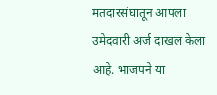मतदारसंघातून आपला उमेदवारी अर्ज दाखल केला आहे. भाजपने या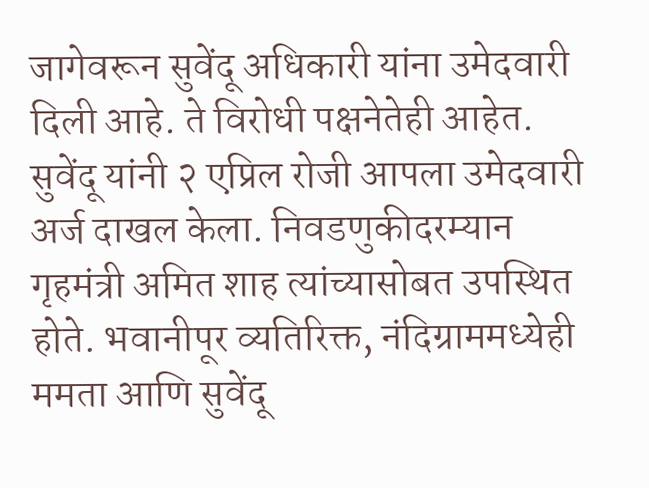जागेवरून सुवेंदू अधिकारी यांना उमेदवारी दिली आहे. ते विरोधी पक्षनेतेही आहेत. सुवेंदू यांनी २ एप्रिल रोजी आपला उमेदवारी अर्ज दाखल केला. निवडणुकीदरम्यान गृहमंत्री अमित शाह त्यांच्यासोबत उपस्थित होते. भवानीपूर व्यतिरिक्त, नंदिग्राममध्येही ममता आणि सुवेंदू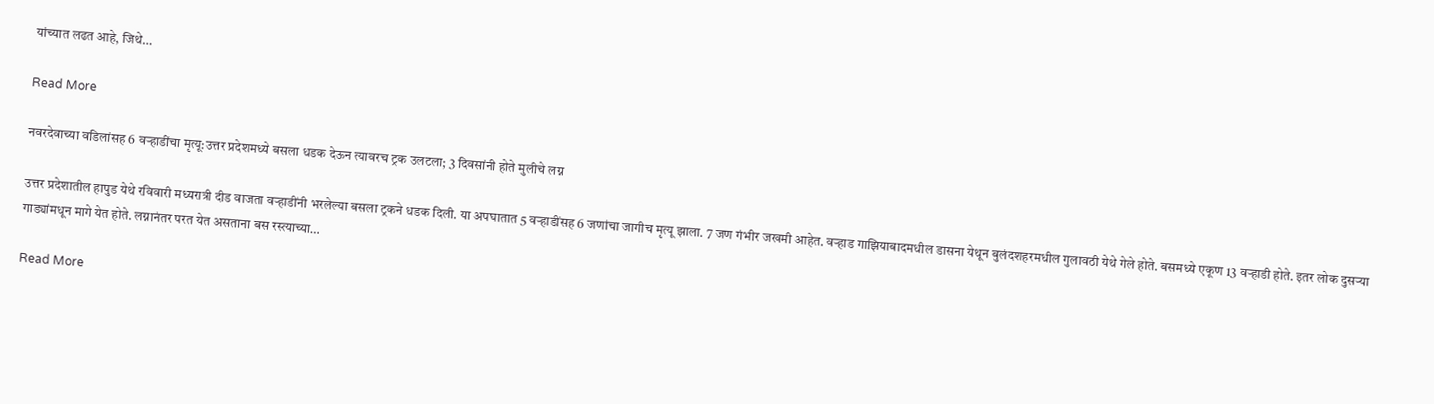यांच्यात लढत आहे, जिथे…

Read More

नवरदेवाच्या वडिलांसह 6 वऱ्हाडींचा मृत्यू:उत्तर प्रदेशमध्ये बसला धडक देऊन त्यावरच ट्रक उलटला; 3 दिवसांनी होते मुलीचे लग्न

उत्तर प्रदेशातील हापुड येथे रविवारी मध्यरात्री दीड वाजता वऱ्हाडींनी भरलेल्या बसला ट्रकने धडक दिली. या अपघातात 5 वऱ्हाडींसह 6 जणांचा जागीच मृत्यू झाला. 7 जण गंभीर जखमी आहेत. वऱ्हाड गाझियाबादमधील डासना येथून बुलंदशहरमधील गुलावठी येथे गेले होते. बसमध्ये एकूण 13 वऱ्हाडी होते. इतर लोक दुसऱ्या गाड्यांमधून मागे येत होते. लग्नानंतर परत येत असताना बस रस्त्याच्या…

Read More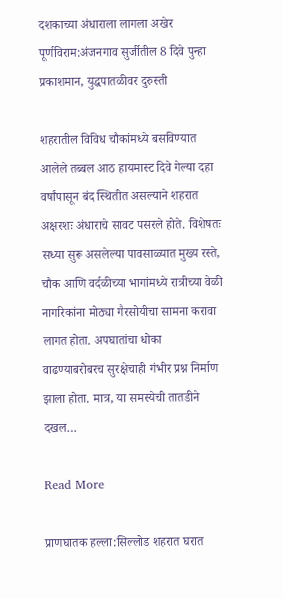दशकाच्या अंधाराला लागला अखेर पूर्णविराम:अंजनगाव सुर्जीतील 8 दिवे पुन्हा प्रकाशमान, युद्धपातळीवर दुरुस्ती

शहरातील विविध चौकांमध्ये बसविण्यात आलेले तब्बल आठ हायमास्ट दिवे गेल्या दहा वर्षांपासून बंद स्थितीत असल्याने शहरात अक्षरशः अंधाराचे सावट पसरले होते. विशेषतः सध्या सुरू असलेल्या पावसाळ्यात मुख्य रस्ते, चौक आणि वर्दळीच्या भागांमध्ये रात्रीच्या वेळी नागरिकांना मोठ्या गैरसोयीचा सामना करावा लागत होता. अपघातांचा धोका वाढण्याबरोबरच सुरक्षेचाही गंभीर प्रश्न निर्माण झाला होता. मात्र, या समस्येची तातडीने दखल…

Read More

प्राणघातक हल्ला:सिल्लोड शहरात घरात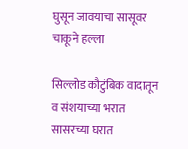घुसून जावयाचा सासूवर चाकूने हल्ला

सिल्लोड कौटुंबिक वादातून व संशयाच्या भरात सासरच्या घरात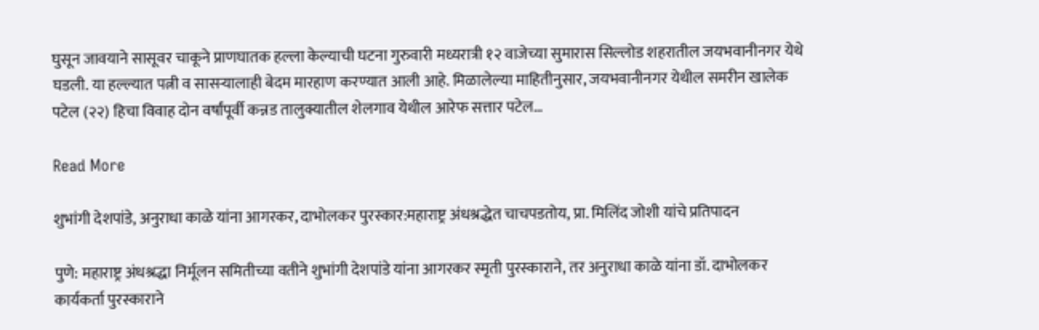घुसून जावयाने सासूवर चाकूने प्राणघातक हल्ला केल्याची घटना गुरुवारी मध्यरात्री १२ वाजेच्या सुमारास सिल्लोड शहरातील जयभवानीनगर येथे घडली. या हल्ल्यात पत्नी व सासऱ्यालाही बेदम मारहाण करण्यात आली आहे. मिळालेल्या माहितीनुसार, जयभवानीनगर येथील समरीन खालेक पटेल (२२) हिचा विवाह दोन वर्षांपूर्वी कन्नड तालुक्यातील शेलगाव येथील आरेफ सत्तार पटेल…

Read More

शुभांगी देशपांडे, अनुराधा काळे यांना आगरकर, दाभोलकर पुरस्कार:महाराष्ट्र अंधश्रद्धेत चाचपडतोय, प्रा. मिलिंद जोशी यांचे प्रतिपादन

पुणे: महाराष्ट्र अंधश्रद्धा निर्मूलन समितीच्या वतीने शुभांगी देशपांडे यांना आगरकर स्मृती पुरस्काराने, तर अनुराधा काळे यांना डॉ. दाभोलकर कार्यकर्ता पुरस्काराने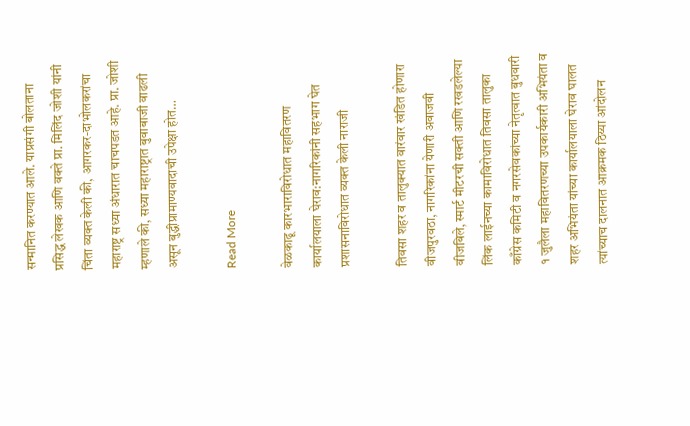सन्मानित करण्यात आले. याप्रसंगी बोलताना प्रसिद्ध लेखक आणि वक्ते प्रा. मिलिंद जोशी यांनी चिंता व्यक्त केली की, आगरकर-दाभोलकरांचा महाराष्ट्र सध्या अंधारात चाचपडत आहे. प्रा. जोशी म्हणाले की, सध्या महाराष्ट्रात बुवाबाजी वाढली असून बुद्धीप्रामाण्यवादाची उपेक्षा होत…

Read More

वेळकाढू कारभाराविरोधात महावितरण कार्यालयाला घेराव:नागरिकांनी सहभाग घेत प्रशासनाविरोधात व्यक्त केली नाराजी

तिवसा शहर व तालुक्यात वारंवार खंडित होणारा वीजपुरवठा, नागरिकांना येणारी अवाजवी वीजबिले, स्मार्ट मीटरची सक्ती आणि रखडलेल्या लिंक लाईनच्या कामाविरोधात तिवसा तालुका काँग्रेस कमिटी व नगरसेवकांच्या नेतृत्वात बुधवारी १ जुलैला महावितरणच्या उपकार्यकारी अभियंता व शहर अभियंता यांच्या कार्यालयाला घेराव घालत त्यांच्याच दालनात आक्रमक ठिय्या आंदोलन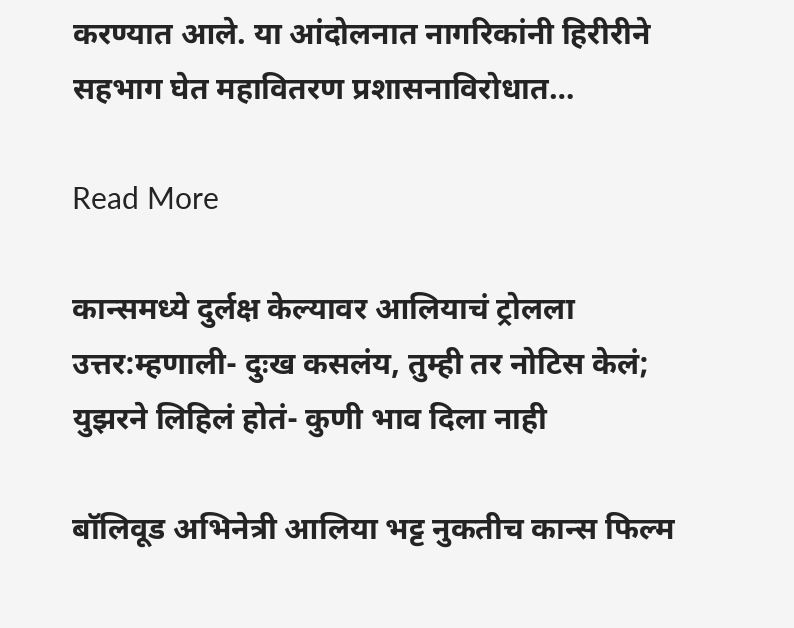करण्यात आले. या आंदोलनात नागरिकांनी हिरीरीने सहभाग घेत महावितरण प्रशासनाविरोधात…

Read More

कान्समध्ये दुर्लक्ष केल्यावर आलियाचं ट्रोलला उत्तर:म्हणाली- दुःख कसलंय, तुम्ही तर नोटिस केलं; युझरने लिहिलं होतं- कुणी भाव दिला नाही

बॉलिवूड अभिनेत्री आलिया भट्ट नुकतीच कान्स फिल्म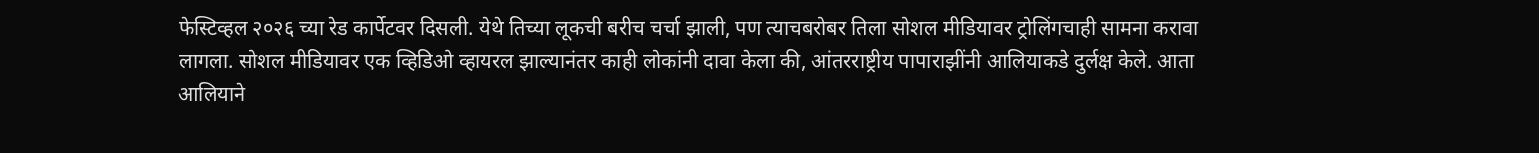फेस्टिव्हल २०२६ च्या रेड कार्पेटवर दिसली. येथे तिच्या लूकची बरीच चर्चा झाली, पण त्याचबरोबर तिला सोशल मीडियावर ट्रोलिंगचाही सामना करावा लागला. सोशल मीडियावर एक व्हिडिओ व्हायरल झाल्यानंतर काही लोकांनी दावा केला की, आंतरराष्ट्रीय पापाराझींनी आलियाकडे दुर्लक्ष केले. आता आलियाने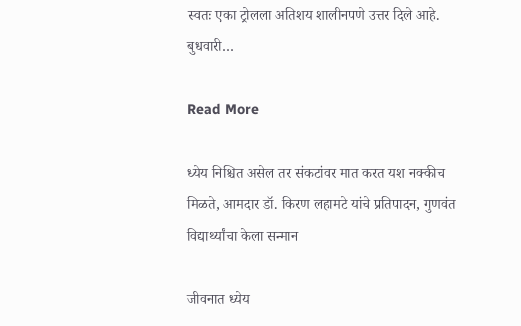स्वतः एका ट्रोलला अतिशय शालीनपणे उत्तर दिले आहे. बुधवारी…

Read More

ध्येय निश्चित असेल तर संकटांवर मात करत यश नक्कीच मिळते, आमदार डॉ. किरण लहामटे यांचे प्रतिपादन, गुणवंत विद्यार्थ्यांचा केला सन्मान

जीवनात ध्येय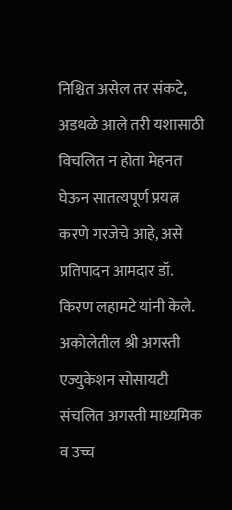निश्चित असेल तर संकटे, अडथळे आले तरी यशासाठी विचलित न होता मेहनत घेऊन सातत्यपूर्ण प्रयत्न करणे गरजेचे आहे, असे प्रतिपादन आमदार डॉ. किरण लहामटे यांनी केले. अकोलेतील श्री अगस्ती एज्युकेशन सोसायटी संचलित अगस्ती माध्यमिक व उच्च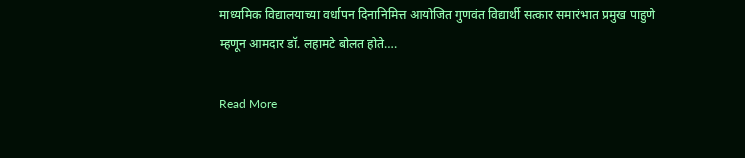माध्यमिक विद्यालयाच्या वर्धापन दिनानिमित्त आयोजित गुणवंत विद्यार्थी सत्कार समारंभात प्रमुख पाहुणे म्हणून आमदार डॉ. लहामटे बोलत होते….

Read More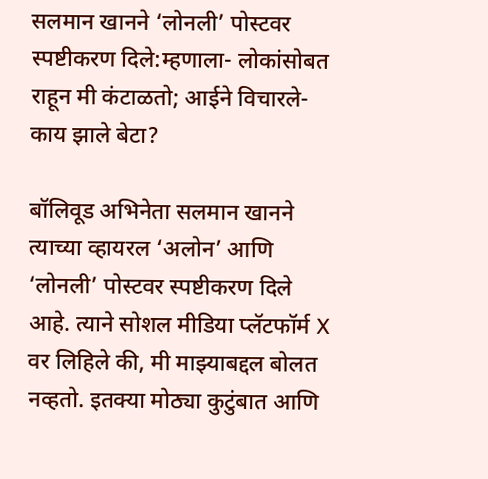सलमान खानने ‘लोनली’ पोस्टवर स्पष्टीकरण दिले:म्हणाला- लोकांसोबत राहून मी कंटाळतो; आईने विचारले- काय झाले बेटा?

बॉलिवूड अभिनेता सलमान खानने त्याच्या व्हायरल ‘अलोन’ आणि ‘लोनली’ पोस्टवर स्पष्टीकरण दिले आहे. त्याने सोशल मीडिया प्लॅटफॉर्म X वर लिहिले की, मी माझ्याबद्दल बोलत नव्हतो. इतक्या मोठ्या कुटुंबात आणि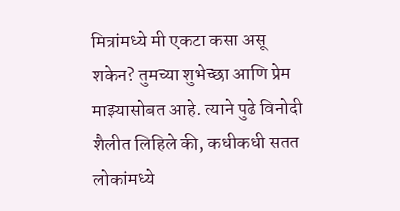मित्रांमध्ये मी एकटा कसा असू शकेन? तुमच्या शुभेच्छा आणि प्रेम माझ्यासोबत आहे. त्याने पुढे विनोदी शैलीत लिहिले की, कधीकधी सतत लोकांमध्ये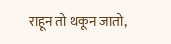राहून तो थकून जातो,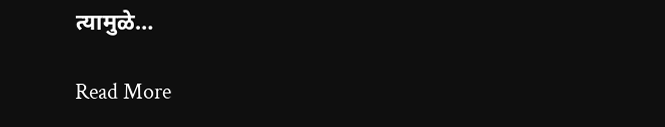त्यामुळे…

Read More